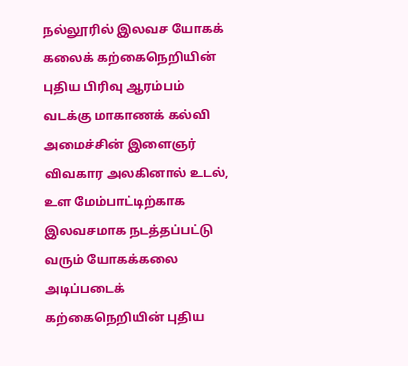நல்லூரில் இலவச யோகக் கலைக் கற்கைநெறியின் புதிய பிரிவு ஆரம்பம்
வடக்கு மாகாணக் கல்வி அமைச்சின் இளைஞர் விவகார அலகினால் உடல், உள மேம்பாட்டிற்காக இலவசமாக நடத்தப்பட்டு வரும் யோகக்கலை அடிப்படைக் கற்கைநெறியின் புதிய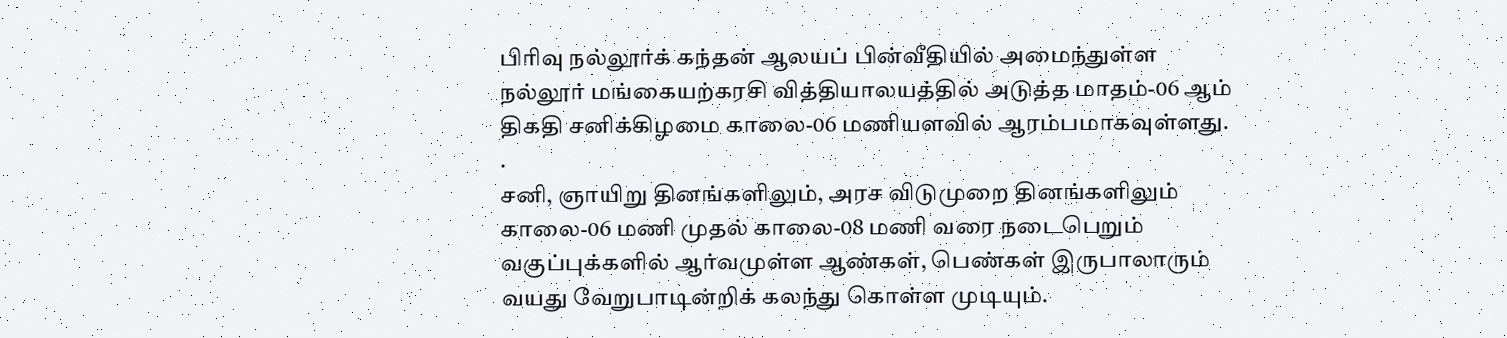பிரிவு நல்லூர்க் கந்தன் ஆலயப் பின்வீதியில் அமைந்துள்ள நல்லூர் மங்கையற்கரசி வித்தியாலயத்தில் அடுத்த மாதம்-06 ஆம் திகதி சனிக்கிழமை காலை-06 மணியளவில் ஆரம்பமாகவுள்ளது. .
சனி, ஞாயிறு தினங்களிலும், அரச விடுமுறை தினங்களிலும் காலை-06 மணி முதல் காலை-08 மணி வரை நடைபெறும் வகுப்புக்களில் ஆர்வமுள்ள ஆண்கள், பெண்கள் இருபாலாரும் வயது வேறுபாடின்றிக் கலந்து கொள்ள முடியும்.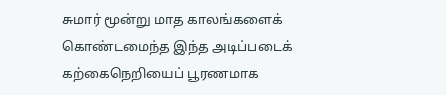சுமார் மூன்று மாத காலங்களைக் கொண்டமைந்த இந்த அடிப்படைக் கற்கைநெறியைப் பூரணமாக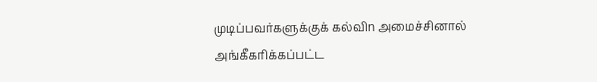முடிப்பவர்களுக்குக் கல்விn அமைச்சினால் அங்கீகரிக்கப்பட்ட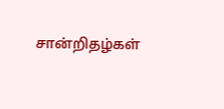சான்றிதழ்கள்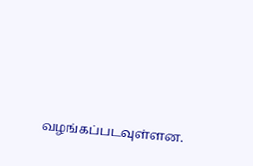வழங்கப்படவுள்ளன.